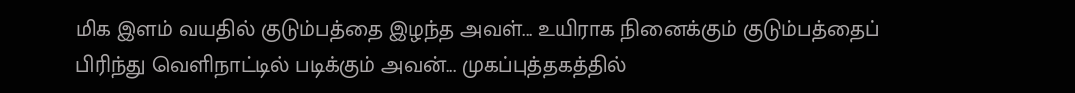மிக இளம் வயதில் குடும்பத்தை இழந்த அவள்... உயிராக நினைக்கும் குடும்பத்தைப் பிரிந்து வெளிநாட்டில் படிக்கும் அவன்... முகப்புத்தகத்தில்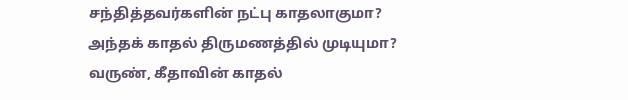சந்தித்தவர்களின் நட்பு காதலாகுமா? அந்தக் காதல் திருமணத்தில் முடியுமா? வருண், கீதாவின் காதல்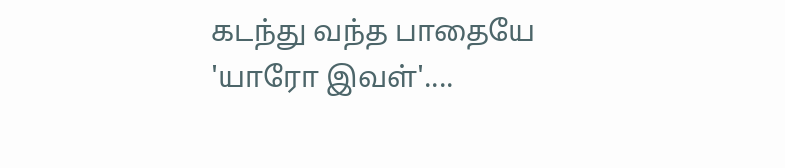கடந்து வந்த பாதையே 'யாரோ இவள்'....